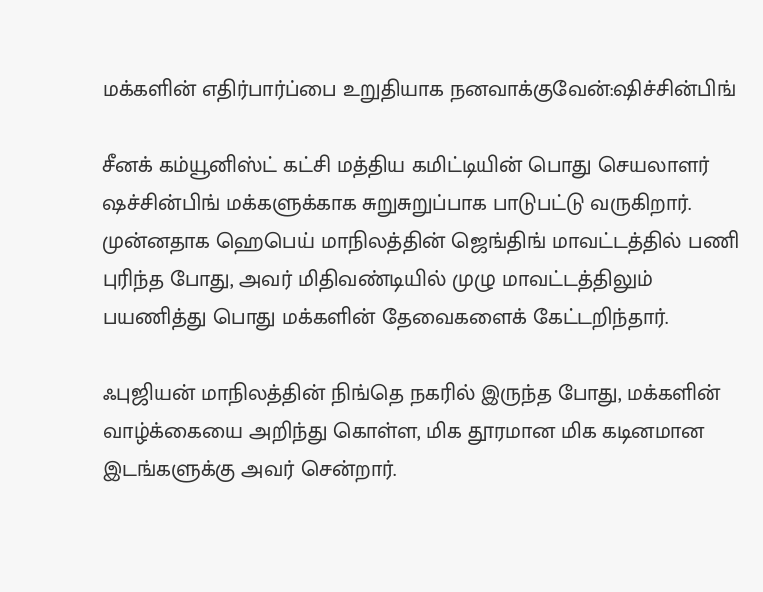மக்களின் எதிர்பார்ப்பை உறுதியாக நனவாக்குவேன்:ஷிச்சின்பிங்

சீனக் கம்யூனிஸ்ட் கட்சி மத்திய கமிட்டியின் பொது செயலாளர் ஷச்சின்பிங் மக்களுக்காக சுறுசுறுப்பாக பாடுபட்டு வருகிறார். முன்னதாக ஹெபெய் மாநிலத்தின் ஜெங்திங் மாவட்டத்தில் பணி புரிந்த போது, அவர் மிதிவண்டியில் முழு மாவட்டத்திலும் பயணித்து பொது மக்களின் தேவைகளைக் கேட்டறிந்தார்.

ஃபுஜியன் மாநிலத்தின் நிங்தெ நகரில் இருந்த போது, மக்களின் வாழ்க்கையை அறிந்து கொள்ள, மிக தூரமான மிக கடினமான இடங்களுக்கு அவர் சென்றார்.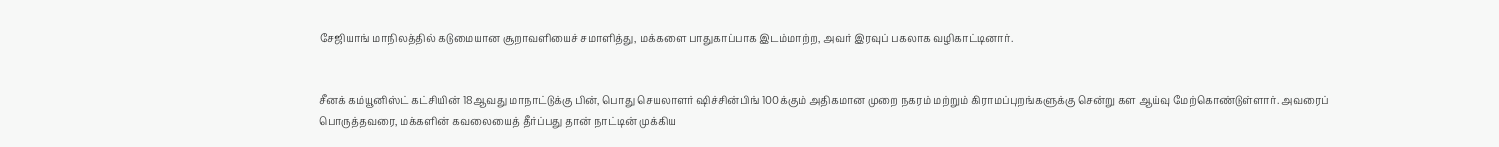சேஜியாங் மாநிலத்தில் கடுமையான சூறாவளியைச் சமாளித்து, மக்களை பாதுகாப்பாக இடம்மாற்ற, அவர் இரவுப் பகலாக வழிகாட்டினார்.


சீனக் கம்யூனிஸ்ட் கட்சியின் 18ஆவது மாநாட்டுக்கு பின், பொது செயலாளர் ஷிச்சின்பிங் 100க்கும் அதிகமான முறை நகரம் மற்றும் கிராமப்புறங்களுக்கு சென்று கள ஆய்வு மேற்கொண்டுள்ளார். அவரைப் பொருத்தவரை, மக்களின் கவலையைத் தீர்ப்பது தான் நாட்டின் முக்கிய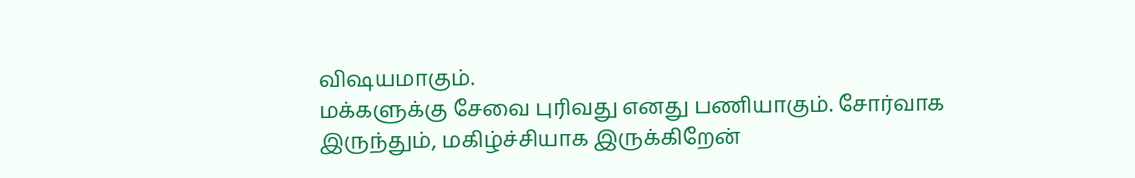விஷயமாகும்.
மக்களுக்கு சேவை புரிவது எனது பணியாகும். சோர்வாக இருந்தும், மகிழ்ச்சியாக இருக்கிறேன்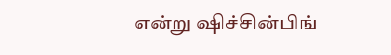என்று ஷிச்சின்பிங்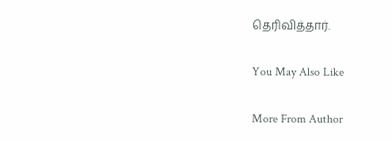தெரிவித்தார்.

You May Also Like

More From Author